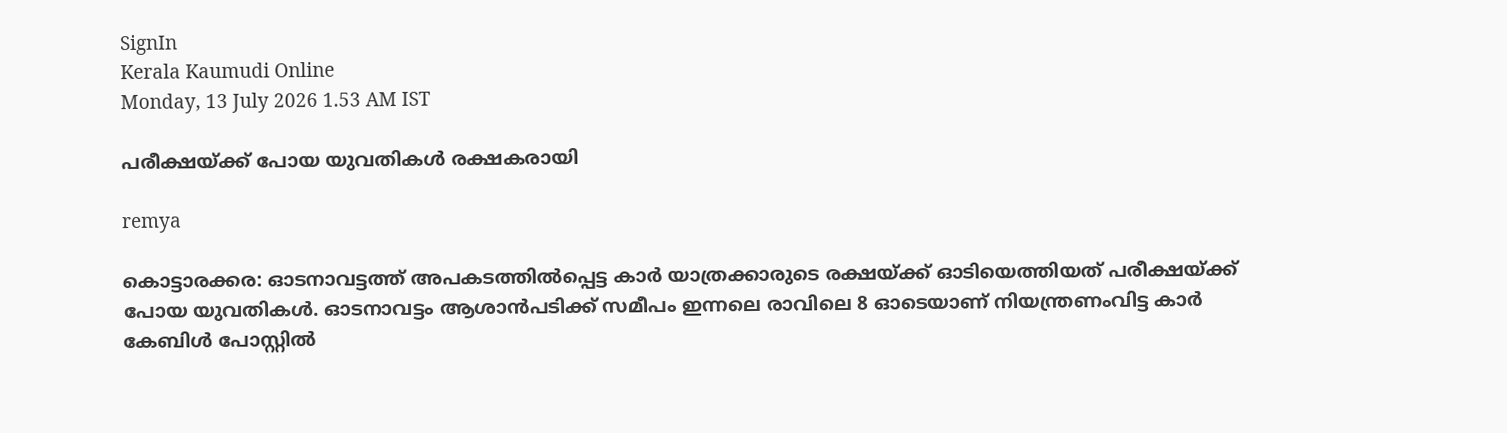SignIn
Kerala Kaumudi Online
Monday, 13 July 2026 1.53 AM IST

പരീക്ഷയ്ക്ക് പോയ യുവതികൾ രക്ഷകരായി

remya

കൊട്ടാരക്കര: ഓടനാവട്ടത്ത് അപകടത്തിൽപ്പെട്ട കാർ യാത്രക്കാരുടെ രക്ഷയ്ക്ക് ഓടിയെത്തിയത് പരീക്ഷയ്ക്ക് പോയ യുവതികൾ. ഓടനാവട്ടം ആശാൻപടിക്ക് സമീപം ഇന്നലെ രാവിലെ 8 ഓടെയാണ് നിയന്ത്രണംവിട്ട കാർ കേബിൾ പോസ്റ്റിൽ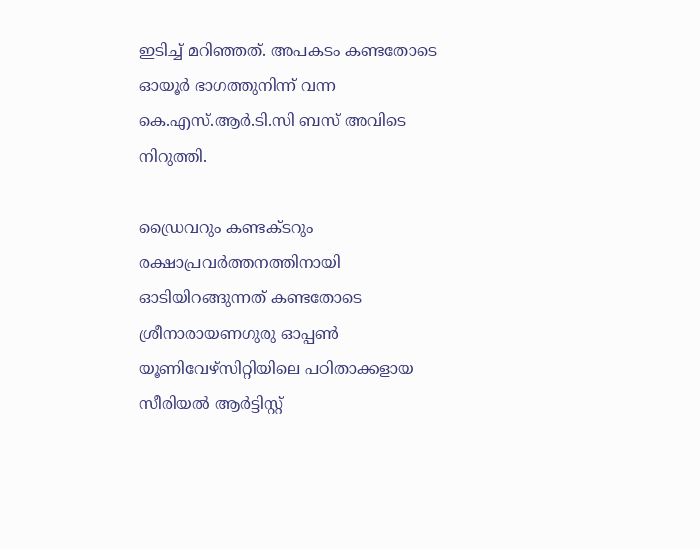ഇടിച്ച് മറിഞ്ഞത്. അപകടം കണ്ടതോടെ ഓയൂർ ഭാഗത്തുനിന്ന് വന്ന കെ.എസ്.ആർ.ടി.സി ബസ് അവിടെ നിറുത്തി.

ഡ്രൈവറും കണ്ടക്ടറും രക്ഷാപ്രവർത്തനത്തിനായി ഓടിയിറങ്ങുന്നത് കണ്ടതോടെ ശ്രീനാരായണഗുരു ഓപ്പൺ യൂണിവേഴ്സിറ്റിയിലെ പഠിതാക്കളായ സീരിയൽ ആർട്ടിസ്റ്റ്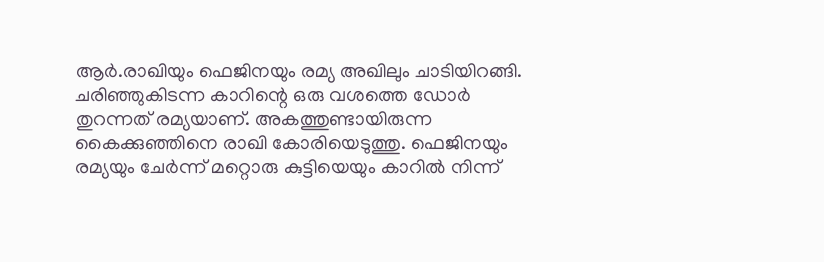ആർ.രാഖിയും ഫെജിനയും രമ്യ അഖിലും ചാടിയിറങ്ങി. ചരിഞ്ഞുകിടന്ന കാറിന്റെ ഒരു വശത്തെ ഡോർ തുറന്നത് രമ്യയാണ്. അകത്തുണ്ടായിരുന്ന കൈക്കുഞ്ഞിനെ രാഖി കോരിയെടുത്തു. ഫെജിനയും രമ്യയും ചേർന്ന് മറ്റൊരു കുട്ടിയെയും കാറിൽ നിന്ന്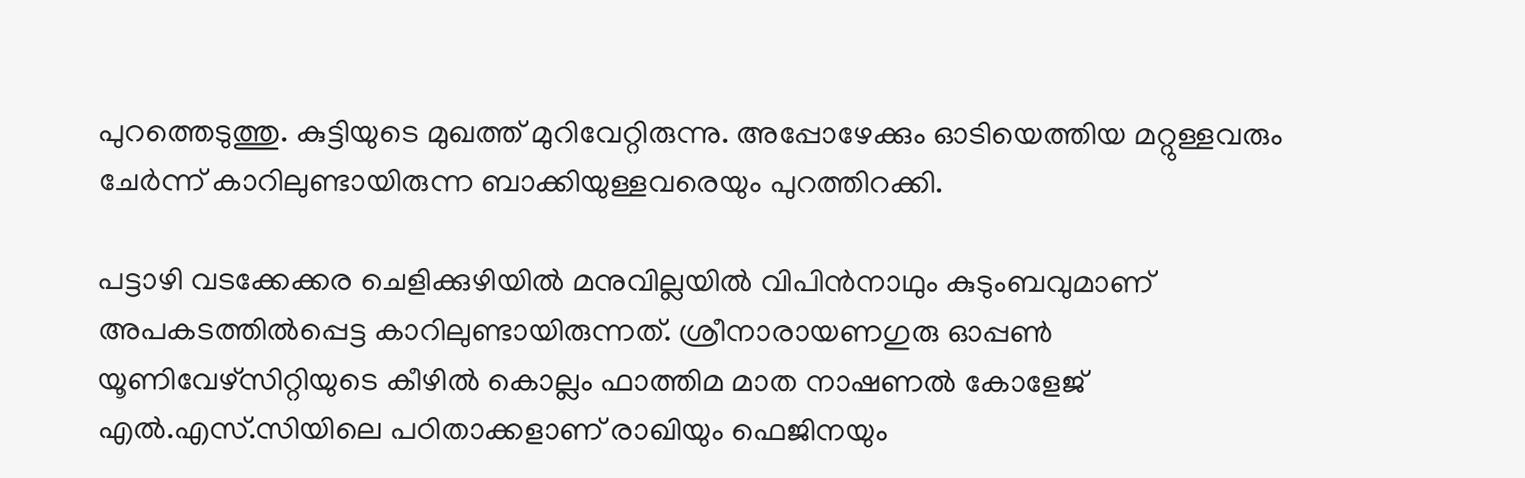പുറത്തെടുത്തു. കുട്ടിയുടെ മുഖത്ത് മുറിവേറ്റിരുന്നു. അപ്പോഴേക്കും ഓടിയെത്തിയ മറ്റുള്ളവരും ചേർന്ന് കാറിലുണ്ടായിരുന്ന ബാക്കിയുള്ളവരെയും പുറത്തിറക്കി.

പട്ടാഴി വടക്കേക്കര ചെളിക്കുഴിയിൽ മനുവില്ലയിൽ വിപിൻനാഥും കുടുംബവുമാണ് അപകടത്തിൽപ്പെട്ട കാറിലുണ്ടായിരുന്നത്. ശ്രീനാരായണഗുരു ഓപ്പൺ യൂണിവേഴ്സിറ്റിയുടെ കീഴിൽ കൊല്ലം ഫാത്തിമ മാത നാഷണൽ കോളേജ് എൽ.എസ്.സിയിലെ പഠിതാക്കളാണ് രാഖിയും ഫെജിനയും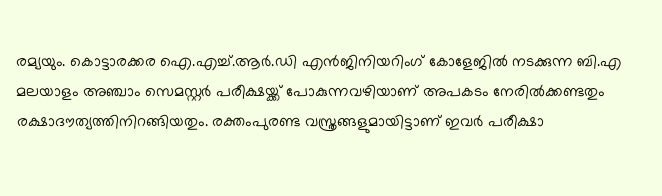രമ്യയും. കൊട്ടാരക്കര ഐ.എച്ച്.ആർ.ഡി എൻജിനിയറിംഗ് കോളേജിൽ നടക്കുന്ന ബി.എ മലയാളം അഞ്ചാം സെമസ്റ്റർ പരീക്ഷയ്ക്ക് പോകുന്നവഴിയാണ് അപകടം നേരിൽക്കണ്ടതും രക്ഷാദൗത്യത്തിനിറങ്ങിയതും. രക്തംപുരണ്ട വസ്ത്രങ്ങളുമായിട്ടാണ് ഇവർ പരീക്ഷാ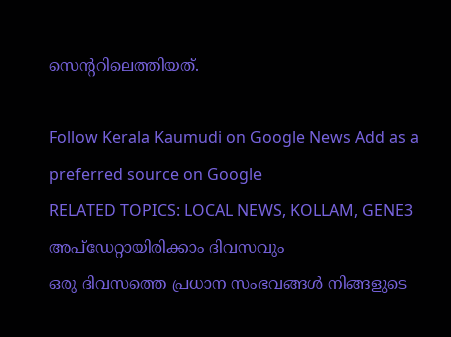സെന്ററിലെത്തിയത്.

Follow Kerala Kaumudi on Google News Add as a preferred source on Google
RELATED TOPICS: LOCAL NEWS, KOLLAM, GENE3
അപ്ഡേറ്റായിരിക്കാം ദിവസവും
ഒരു ദിവസത്തെ പ്രധാന സംഭവങ്ങൾ നിങ്ങളുടെ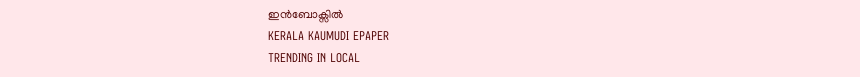ഇൻബോക്സിൽ
KERALA KAUMUDI EPAPER
TRENDING IN LOCAL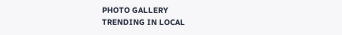PHOTO GALLERY
TRENDING IN LOCAL